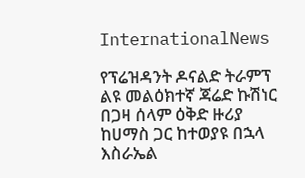InternationalNews

የፕሬዝዳንት ዶናልድ ትራምፕ ልዩ መልዕክተኛ ጃሬድ ኩሽነር በጋዛ ሰላም ዕቅድ ዙሪያ ከሀማስ ጋር ከተወያዩ በኋላ እስራኤል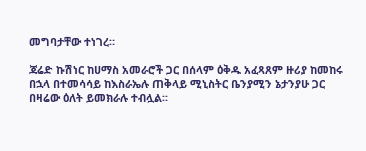መግባታቸው ተነገረ።

ጃሬድ ኩሽነር ከሀማስ አመራሮች ጋር በሰላም ዕቅዱ አፈጻጸም ዙሪያ ከመከሩ በኋላ በተመሳሳይ ከእስራኤሉ ጠቅላይ ሚኒስትር ቤንያሚን ኔታንያሁ ጋር በዛሬው ዕለት ይመክራሉ ተብሏል፡፡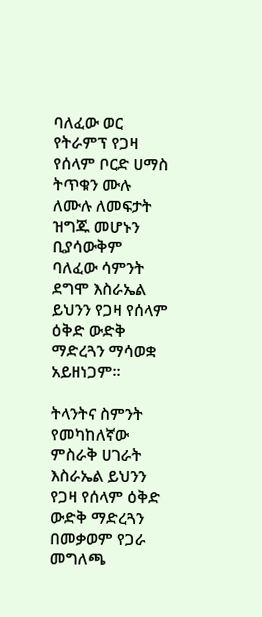ባለፈው ወር የትራምፕ የጋዛ የሰላም ቦርድ ሀማስ ትጥቁን ሙሉ ለሙሉ ለመፍታት ዝግጁ መሆኑን ቢያሳውቅም ባለፈው ሳምንት ደግሞ እስራኤል ይህንን የጋዛ የሰላም ዕቅድ ውድቅ ማድረጓን ማሳወቋ አይዘነጋም፡፡

ትላንትና ስምንት የመካከለኛው ምስራቅ ሀገራት እስራኤል ይህንን የጋዛ የሰላም ዕቅድ ውድቅ ማድረጓን በመቃወም የጋራ መግለጫ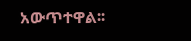አውጥተዋል፡፡